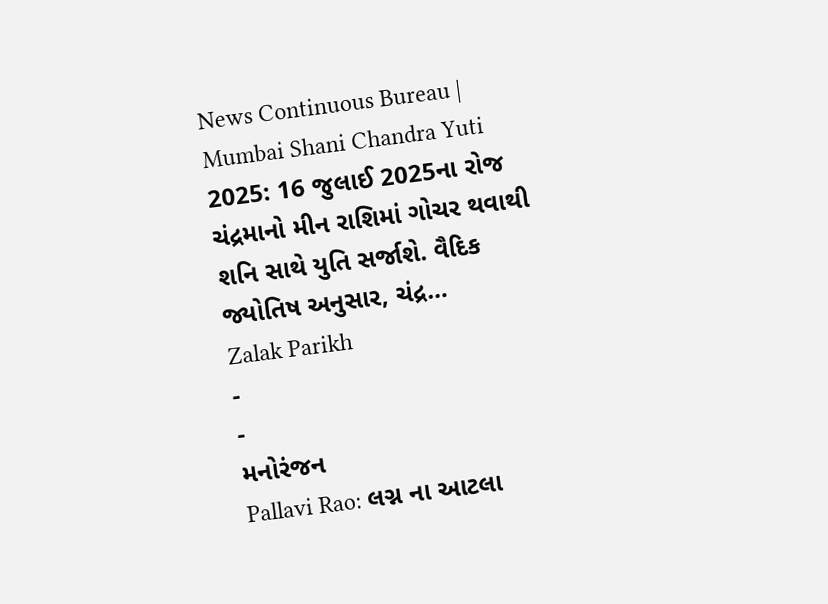News Continuous Bureau | Mumbai Shani Chandra Yuti 2025: 16 જુલાઈ 2025ના રોજ ચંદ્રમાનો મીન રાશિમાં ગોચર થવાથી શનિ સાથે યુતિ સર્જાશે. વૈદિક જ્યોતિષ અનુસાર, ચંદ્ર…
Zalak Parikh
-
-
મનોરંજન
Pallavi Rao: લગ્ન ના આટલા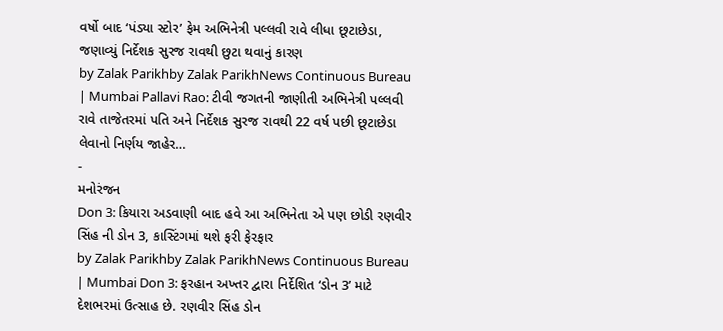વર્ષો બાદ ‘પંડ્યા સ્ટોર’ ફેમ અભિનેત્રી પલ્લવી રાવે લીધા છૂટાછેડા, જણાવ્યું નિર્દેશક સુરજ રાવથી છુટા થવાનું કારણ
by Zalak Parikhby Zalak ParikhNews Continuous Bureau | Mumbai Pallavi Rao: ટીવી જગતની જાણીતી અભિનેત્રી પલ્લવી રાવે તાજેતરમાં પતિ અને નિર્દેશક સુરજ રાવથી 22 વર્ષ પછી છૂટાછેડા લેવાનો નિર્ણય જાહેર…
-
મનોરંજન
Don 3: કિયારા અડવાણી બાદ હવે આ અભિનેતા એ પણ છોડી રણવીર સિંહ ની ડોન 3, કાસ્ટિંગમાં થશે ફરી ફેરફાર
by Zalak Parikhby Zalak ParikhNews Continuous Bureau | Mumbai Don 3: ફરહાન અખ્તર દ્વારા નિર્દેશિત ‘ડોન 3’ માટે દેશભરમાં ઉત્સાહ છે. રણવીર સિંહ ડોન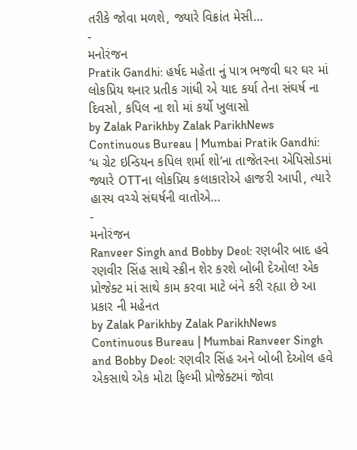તરીકે જોવા મળશે, જ્યારે વિક્રાંત મેસી…
-
મનોરંજન
Pratik Gandhi: હર્ષદ મહેતા નું પાત્ર ભજવી ઘર ઘર માં લોકપ્રિય થનાર પ્રતીક ગાંધી એ યાદ કર્યા તેના સંઘર્ષ ના દિવસો, કપિલ ના શો માં કર્યો ખુલાસો
by Zalak Parikhby Zalak ParikhNews Continuous Bureau | Mumbai Pratik Gandhi: ‘ધ ગ્રેટ ઇન્ડિયન કપિલ શર્મા શો’ના તાજેતરના એપિસોડમાં જ્યારે OTTના લોકપ્રિય કલાકારોએ હાજરી આપી, ત્યારે હાસ્ય વચ્ચે સંઘર્ષની વાતોએ…
-
મનોરંજન
Ranveer Singh and Bobby Deol: રણબીર બાદ હવે રણવીર સિંહ સાથે સ્ક્રીન શેર કરશે બોબી દેઓલ! એક પ્રોજેક્ટ માં સાથે કામ કરવા માટે બંને કરી રહ્યા છે આ પ્રકાર ની મહેનત
by Zalak Parikhby Zalak ParikhNews Continuous Bureau | Mumbai Ranveer Singh and Bobby Deol: રણવીર સિંહ અને બોબી દેઓલ હવે એકસાથે એક મોટા ફિલ્મી પ્રોજેક્ટમાં જોવા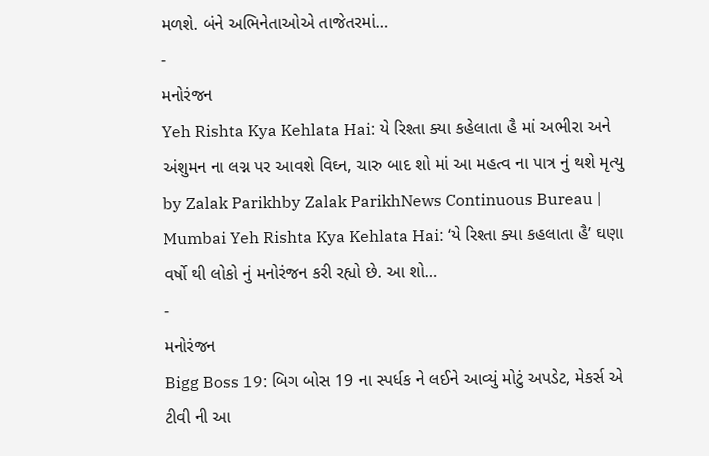મળશે. બંને અભિનેતાઓએ તાજેતરમાં…
-
મનોરંજન
Yeh Rishta Kya Kehlata Hai: યે રિશ્તા ક્યા કહેલાતા હૈ માં અભીરા અને અંશુમન ના લગ્ન પર આવશે વિઘ્ન, ચારુ બાદ શો માં આ મહત્વ ના પાત્ર નું થશે મૃત્યુ
by Zalak Parikhby Zalak ParikhNews Continuous Bureau | Mumbai Yeh Rishta Kya Kehlata Hai: ‘યે રિશ્તા ક્યા કહલાતા હૈ’ ઘણા વર્ષો થી લોકો નું મનોરંજન કરી રહ્યો છે. આ શો…
-
મનોરંજન
Bigg Boss 19: બિગ બોસ 19 ના સ્પર્ધક ને લઈને આવ્યું મોટું અપડેટ, મેકર્સ એ ટીવી ની આ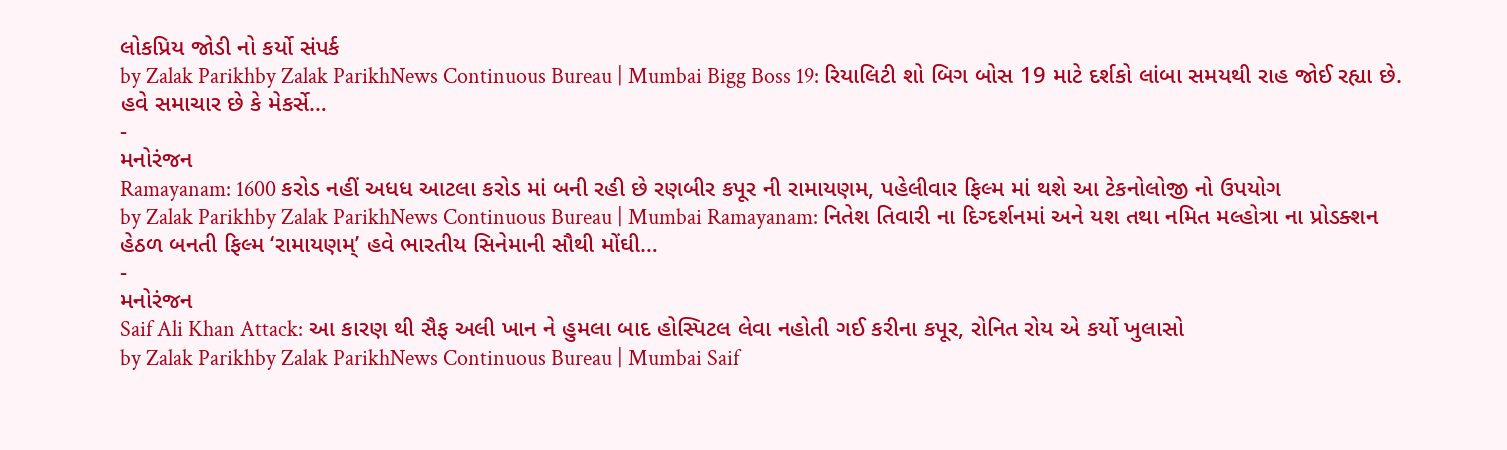લોકપ્રિય જોડી નો કર્યો સંપર્ક
by Zalak Parikhby Zalak ParikhNews Continuous Bureau | Mumbai Bigg Boss 19: રિયાલિટી શો બિગ બોસ 19 માટે દર્શકો લાંબા સમયથી રાહ જોઈ રહ્યા છે. હવે સમાચાર છે કે મેકર્સે…
-
મનોરંજન
Ramayanam: 1600 કરોડ નહીં અધધ આટલા કરોડ માં બની રહી છે રણબીર કપૂર ની રામાયણમ, પહેલીવાર ફિલ્મ માં થશે આ ટેકનોલોજી નો ઉપયોગ
by Zalak Parikhby Zalak ParikhNews Continuous Bureau | Mumbai Ramayanam: નિતેશ તિવારી ના દિગ્દર્શનમાં અને યશ તથા નમિત મલ્હોત્રા ના પ્રોડક્શન હેઠળ બનતી ફિલ્મ ‘રામાયણમ્’ હવે ભારતીય સિનેમાની સૌથી મોંઘી…
-
મનોરંજન
Saif Ali Khan Attack: આ કારણ થી સૈફ અલી ખાન ને હુમલા બાદ હોસ્પિટલ લેવા નહોતી ગઈ કરીના કપૂર, રોનિત રોય એ કર્યો ખુલાસો
by Zalak Parikhby Zalak ParikhNews Continuous Bureau | Mumbai Saif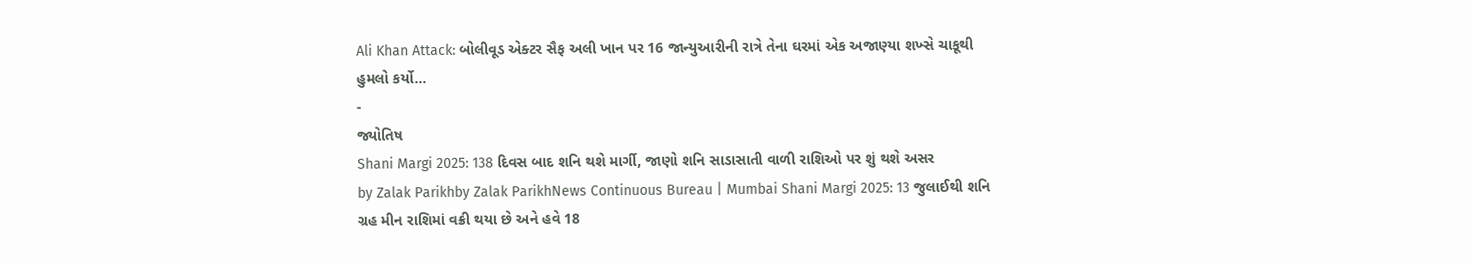Ali Khan Attack: બોલીવૂડ એક્ટર સૈફ અલી ખાન પર 16 જાન્યુઆરીની રાત્રે તેના ઘરમાં એક અજાણ્યા શખ્સે ચાકૂથી હુમલો કર્યો…
-
જ્યોતિષ
Shani Margi 2025: 138 દિવસ બાદ શનિ થશે માર્ગી, જાણો શનિ સાડાસાતી વાળી રાશિઓ પર શું થશે અસર
by Zalak Parikhby Zalak ParikhNews Continuous Bureau | Mumbai Shani Margi 2025: 13 જુલાઈથી શનિ ગ્રહ મીન રાશિમાં વક્રી થયા છે અને હવે 18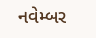નવેમ્બર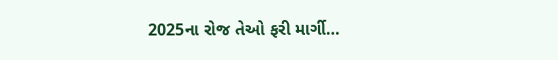2025ના રોજ તેઓ ફરી માર્ગી…